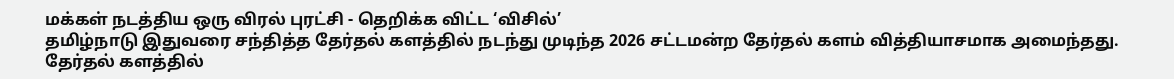மக்கள் நடத்திய ஒரு விரல் புரட்சி - தெறிக்க விட்ட ‘விசில்’
தமிழ்நாடு இதுவரை சந்தித்த தேர்தல் களத்தில் நடந்து முடிந்த 2026 சட்டமன்ற தேர்தல் களம் வித்தியாசமாக அமைந்தது. தேர்தல் களத்தில்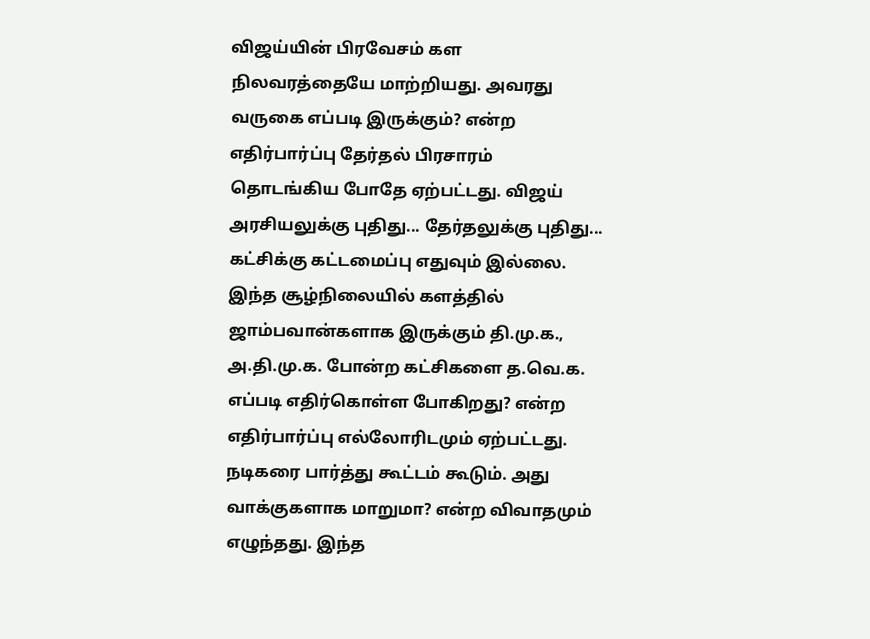விஜய்யின் பிரவேசம் கள நிலவரத்தையே மாற்றியது. அவரது வருகை எப்படி இருக்கும்? என்ற எதிர்பார்ப்பு தேர்தல் பிரசாரம் தொடங்கிய போதே ஏற்பட்டது. விஜய் அரசியலுக்கு புதிது... தேர்தலுக்கு புதிது... கட்சிக்கு கட்டமைப்பு எதுவும் இல்லை. இந்த சூழ்நிலையில் களத்தில் ஜாம்பவான்களாக இருக்கும் தி.மு.க., அ.தி.மு.க. போன்ற கட்சிகளை த.வெ.க. எப்படி எதிர்கொள்ள போகிறது? என்ற எதிர்பார்ப்பு எல்லோரிடமும் ஏற்பட்டது. நடிகரை பார்த்து கூட்டம் கூடும். அது வாக்குகளாக மாறுமா? என்ற விவாதமும் எழுந்தது. இந்த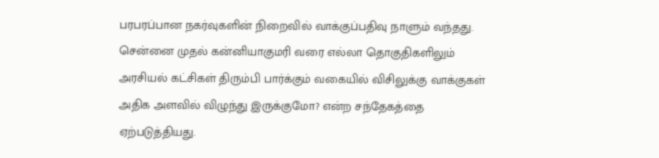பரபரப்பான நகர்வுகளின் நிறைவில் வாக்குப்பதிவு நாளும் வந்தது. சென்னை முதல் கன்னியாகுமரி வரை எல்லா தொகுதிகளிலும் அரசியல் கட்சிகள் திரும்பி பார்க்கும் வகையில் விசிலுக்கு வாக்குகள் அதிக அளவில் விழுந்து இருக்குமோ? என்ற சந்தேகத்தை ஏற்படுத்தியது.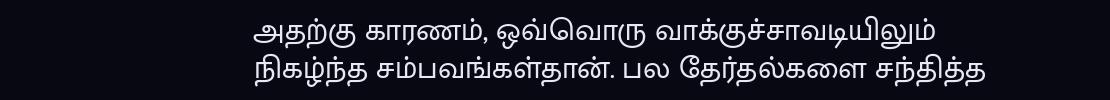அதற்கு காரணம், ஒவ்வொரு வாக்குச்சாவடியிலும் நிகழ்ந்த சம்பவங்கள்தான். பல தேர்தல்களை சந்தித்த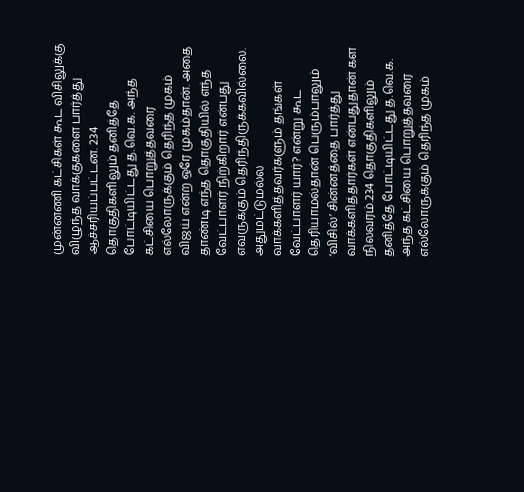முன்னணி கட்சிகள் கூட விசிலுக்கு விழுந்த வாக்குகளை பார்த்து ஆச்சரியப்பட்டன. 234 தொகுதிகளிலும் தனித்தே போட்டியிட்டது த.வெ.க. அந்த கட்சியை பொறுத்தவரை எல்லோருக்கும் தெரிந்த முகம் விஜய் என்ற ஒரே முகம்தான். அதை தாண்டி எந்த தொகுதியில் எந்த வேட்பாளர் நிற்கிறார் என்பது எவருக்கும் தெரிந்திருக்கவில்லை. அதுமட்டுமல்ல வாக்களித்தவர்களும் தங்கள் வேட்பாளர் யார்? என்று கூட தெரியாமல்தான் பெரும்பாலும் ‘விசில்’ சின்னத்தை பார்த்து வாக்களித்தார்கள் என்பதுதான் கள நிலவரம்.234 தொகுதிகளிலும் தனித்தே போட்டியிட்டது த.வெ.க. அந்த கட்சியை பொறுத்தவரை எல்லோருக்கும் தெரிந்த முகம்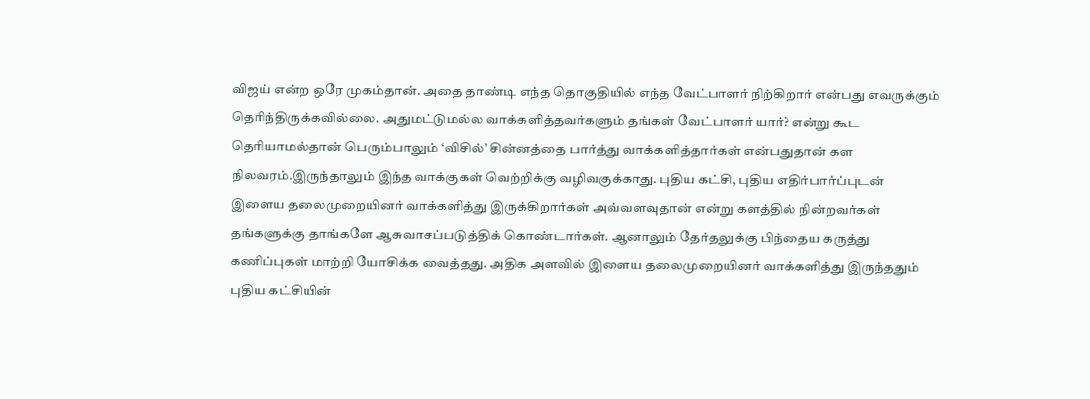விஜய் என்ற ஒரே முகம்தான். அதை தாண்டி எந்த தொகுதியில் எந்த வேட்பாளர் நிற்கிறார் என்பது எவருக்கும் தெரிந்திருக்கவில்லை. அதுமட்டுமல்ல வாக்களித்தவர்களும் தங்கள் வேட்பாளர் யார்? என்று கூட தெரியாமல்தான் பெரும்பாலும் ‘விசில்’ சின்னத்தை பார்த்து வாக்களித்தார்கள் என்பதுதான் கள நிலவரம்.இருந்தாலும் இந்த வாக்குகள் வெற்றிக்கு வழிவகுக்காது. புதிய கட்சி, புதிய எதிர்பார்ப்புடன் இளைய தலைமுறையினர் வாக்களித்து இருக்கிறார்கள் அவ்வளவுதான் என்று களத்தில் நின்றவர்கள் தங்களுக்கு தாங்களே ஆசுவாசப்படுத்திக் கொண்டார்கள். ஆனாலும் தேர்தலுக்கு பிந்தைய கருத்து கணிப்புகள் மாற்றி யோசிக்க வைத்தது. அதிக அளவில் இளைய தலைமுறையினர் வாக்களித்து இருந்ததும் புதிய கட்சியின்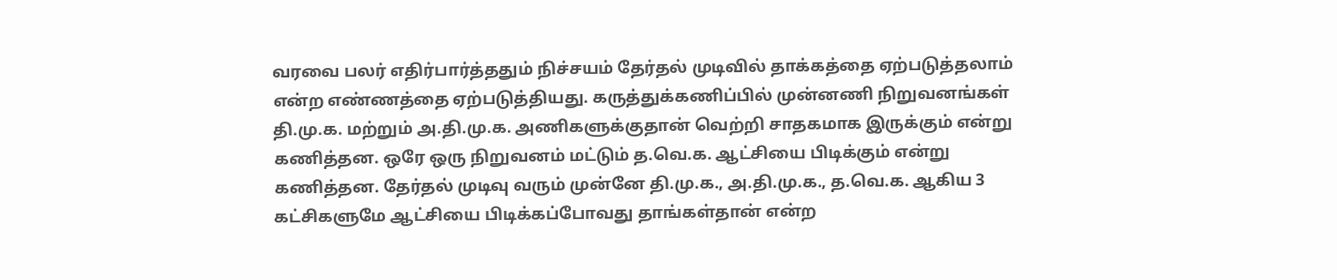வரவை பலர் எதிர்பார்த்ததும் நிச்சயம் தேர்தல் முடிவில் தாக்கத்தை ஏற்படுத்தலாம் என்ற எண்ணத்தை ஏற்படுத்தியது. கருத்துக்கணிப்பில் முன்னணி நிறுவனங்கள் தி.மு.க. மற்றும் அ.தி.மு.க. அணிகளுக்குதான் வெற்றி சாதகமாக இருக்கும் என்று கணித்தன. ஒரே ஒரு நிறுவனம் மட்டும் த.வெ.க. ஆட்சியை பிடிக்கும் என்று கணித்தன. தேர்தல் முடிவு வரும் முன்னே தி.மு.க., அ.தி.மு.க., த.வெ.க. ஆகிய 3 கட்சிகளுமே ஆட்சியை பிடிக்கப்போவது தாங்கள்தான் என்ற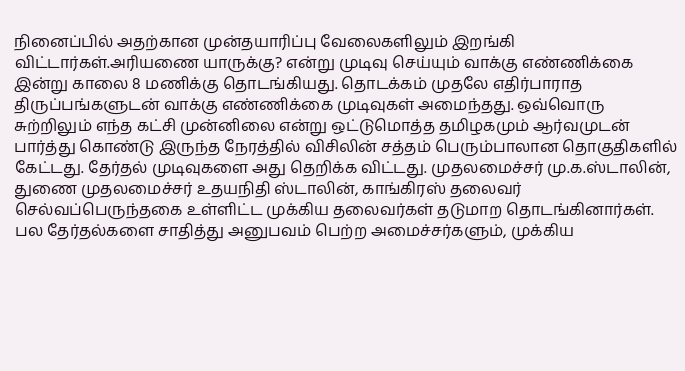நினைப்பில் அதற்கான முன்தயாரிப்பு வேலைகளிலும் இறங்கி விட்டார்கள்.அரியணை யாருக்கு? என்று முடிவு செய்யும் வாக்கு எண்ணிக்கை இன்று காலை 8 மணிக்கு தொடங்கியது. தொடக்கம் முதலே எதிர்பாராத திருப்பங்களுடன் வாக்கு எண்ணிக்கை முடிவுகள் அமைந்தது. ஒவ்வொரு சுற்றிலும் எந்த கட்சி முன்னிலை என்று ஒட்டுமொத்த தமிழகமும் ஆர்வமுடன் பார்த்து கொண்டு இருந்த நேரத்தில் விசிலின் சத்தம் பெரும்பாலான தொகுதிகளில் கேட்டது. தேர்தல் முடிவுகளை அது தெறிக்க விட்டது. முதலமைச்சர் மு.க.ஸ்டாலின், துணை முதலமைச்சர் உதயநிதி ஸ்டாலின், காங்கிரஸ் தலைவர் செல்வப்பெருந்தகை உள்ளிட்ட முக்கிய தலைவர்கள் தடுமாற தொடங்கினார்கள். பல தேர்தல்களை சாதித்து அனுபவம் பெற்ற அமைச்சர்களும், முக்கிய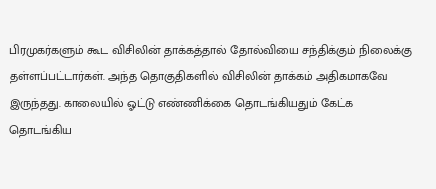பிரமுகர்களும் கூட விசிலின் தாக்கத்தால் தோல்வியை சந்திக்கும் நிலைக்கு தள்ளப்பட்டார்கள். அந்த தொகுதிகளில் விசிலின் தாக்கம் அதிகமாகவே இருந்தது. காலையில் ஓட்டு எண்ணிக்கை தொடங்கியதும் கேட்க தொடங்கிய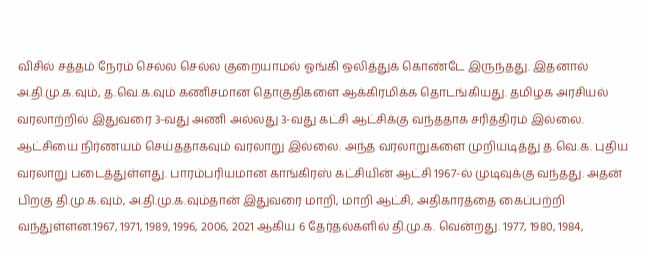விசில் சத்தம் நேரம் செல்ல செல்ல குறையாமல் ஓங்கி ஒலித்துக் கொண்டே இருந்தது. இதனால் அ.தி.மு.க.வும், த.வெ.க.வும் கணிசமான தொகுதிகளை ஆக்கிரமிக்க தொடங்கியது. தமிழக அரசியல் வரலாற்றில் இதுவரை 3-வது அணி அல்லது 3-வது கட்சி ஆட்சிக்கு வந்ததாக சரித்திரம் இல்லை. ஆட்சியை நிர்ணயம் செய்ததாகவும் வரலாறு இல்லை. அந்த வரலாறுகளை முறியடித்து த.வெ.க. புதிய வரலாறு படைத்துள்ளது. பாரம்பரியமான காங்கிரஸ் கட்சியின் ஆட்சி 1967-ல் முடிவுக்கு வந்தது. அதன் பிறகு தி.மு.க.வும், அ.தி.மு.க.வும்தான் இதுவரை மாறி, மாறி ஆட்சி, அதிகாரத்தை கைப்பற்றி வந்துள்ளன.1967, 1971, 1989, 1996, 2006, 2021 ஆகிய 6 தேர்தல்களில் தி.மு.க. வென்றது. 1977, 1980, 1984,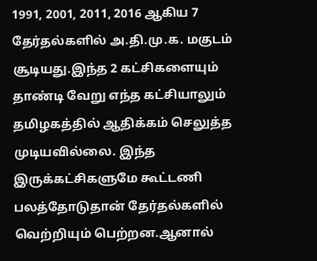1991, 2001, 2011, 2016 ஆகிய 7 தேர்தல்களில் அ.தி.மு.க. மகுடம் சூடியது.இந்த 2 கட்சிகளையும் தாண்டி வேறு எந்த கட்சியாலும் தமிழகத்தில் ஆதிக்கம் செலுத்த முடியவில்லை. இந்த இருக்கட்சிகளுமே கூட்டணி பலத்தோடுதான் தேர்தல்களில் வெற்றியும் பெற்றன.ஆனால்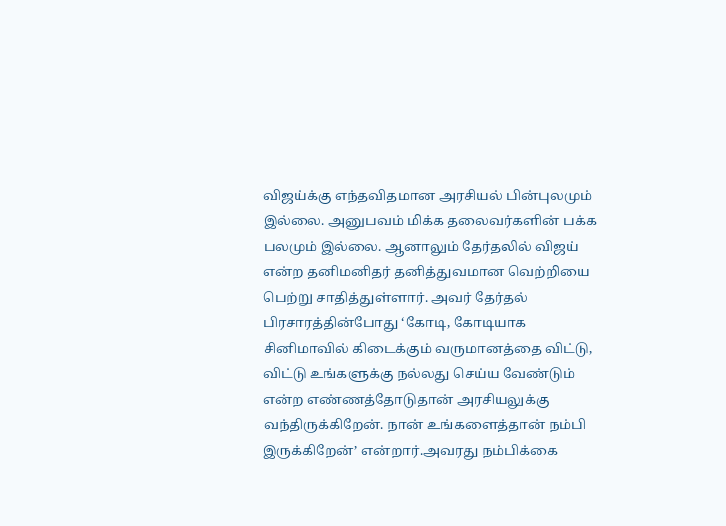விஜய்க்கு எந்தவிதமான அரசியல் பின்புலமும் இல்லை. அனுபவம் மிக்க தலைவர்களின் பக்க பலமும் இல்லை. ஆனாலும் தேர்தலில் விஜய் என்ற தனிமனிதர் தனித்துவமான வெற்றியை பெற்று சாதித்துள்ளார். அவர் தேர்தல் பிரசாரத்தின்போது ‘கோடி, கோடியாக சினிமாவில் கிடைக்கும் வருமானத்தை விட்டு, விட்டு உங்களுக்கு நல்லது செய்ய வேண்டும் என்ற எண்ணத்தோடுதான் அரசியலுக்கு வந்திருக்கிறேன். நான் உங்களைத்தான் நம்பி இருக்கிறேன்’ என்றார்.அவரது நம்பிக்கை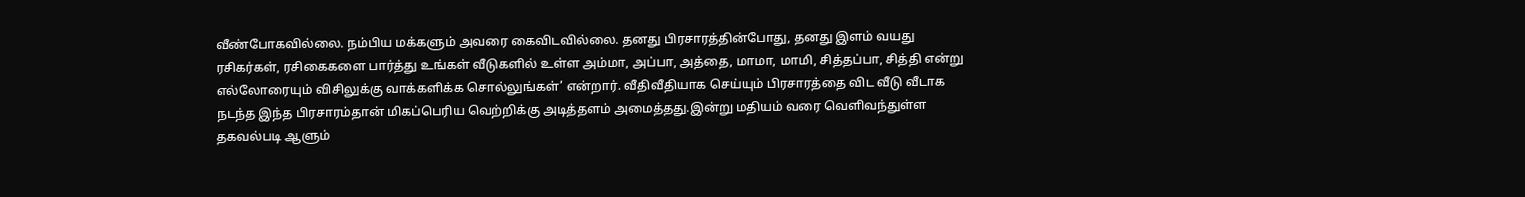வீண்போகவில்லை. நம்பிய மக்களும் அவரை கைவிடவில்லை. தனது பிரசாரத்தின்போது, தனது இளம் வயது ரசிகர்கள், ரசிகைகளை பார்த்து உங்கள் வீடுகளில் உள்ள அம்மா, அப்பா, அத்தை, மாமா, மாமி, சித்தப்பா, சித்தி என்று எல்லோரையும் விசிலுக்கு வாக்களிக்க சொல்லுங்கள்’ என்றார். வீதிவீதியாக செய்யும் பிரசாரத்தை விட வீடு வீடாக நடந்த இந்த பிரசாரம்தான் மிகப்பெரிய வெற்றிக்கு அடித்தளம் அமைத்தது.இன்று மதியம் வரை வெளிவந்துள்ள தகவல்படி ஆளும்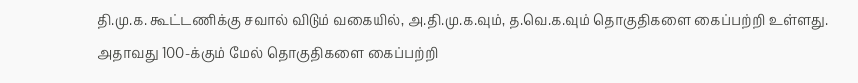தி.மு.க. கூட்டணிக்கு சவால் விடும் வகையில், அ.தி.மு.க.வும், த.வெ.க.வும் தொகுதிகளை கைப்பற்றி உள்ளது. அதாவது 100-க்கும் மேல் தொகுதிகளை கைப்பற்றி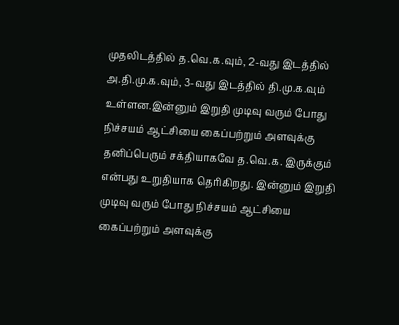முதலிடத்தில் த.வெ.க.வும், 2-வது இடத்தில் அ.தி.மு.க.வும், 3-வது இடத்தில் தி.மு.க.வும் உள்ளன.இன்னும் இறுதி முடிவு வரும் போது நிச்சயம் ஆட்சியை கைப்பற்றும் அளவுக்கு தனிப்பெரும் சக்தியாகவே த.வெ.க. இருக்கும் என்பது உறுதியாக தெரிகிறது. இன்னும் இறுதி முடிவு வரும் போது நிச்சயம் ஆட்சியை கைப்பற்றும் அளவுக்கு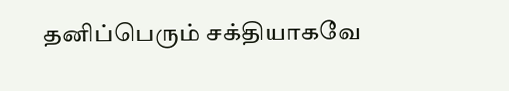தனிப்பெரும் சக்தியாகவே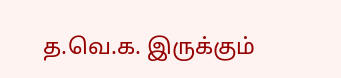த.வெ.க. இருக்கும்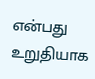என்பது உறுதியாக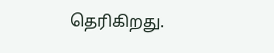தெரிகிறது.